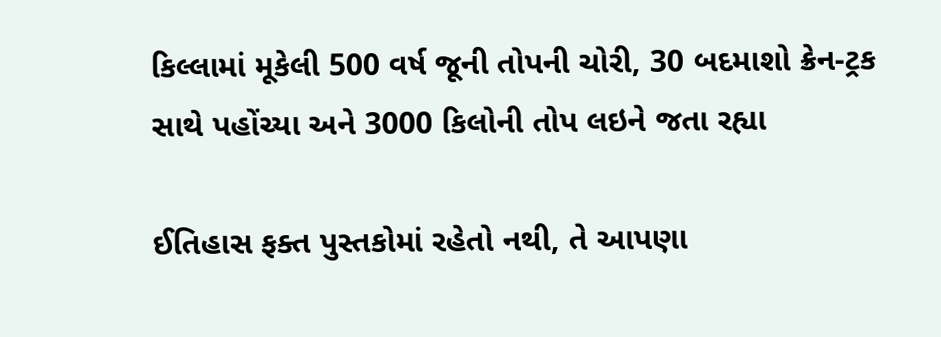કિલ્લામાં મૂકેલી 500 વર્ષ જૂની તોપની ચોરી, 30 બદમાશો ક્રેન-ટ્રક સાથે પહોંચ્યા અને 3000 કિલોની તોપ લઇને જતા રહ્યા

ઈતિહાસ ફક્ત પુસ્તકોમાં રહેતો નથી, તે આપણા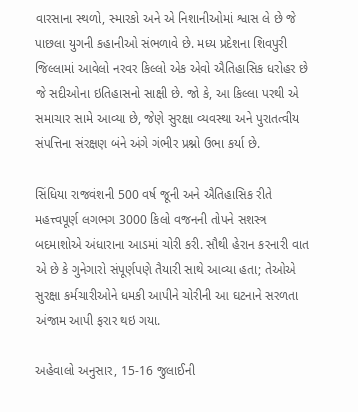વારસાના સ્થળો, સ્મારકો અને એ નિશાનીઓમાં શ્વાસ લે છે જે પાછલા યુગની કહાનીઓ સંભળાવે છે. મધ્ય પ્રદેશના શિવપુરી જિલ્લામાં આવેલો નરવર કિલ્લો એક એવો ઐતિહાસિક ધરોહર છે જે સદીઓના ઇતિહાસનો સાક્ષી છે. જો કે, આ કિલ્લા પરથી એ સમાચાર સામે આવ્યા છે, જેણે સુરક્ષા વ્યવસ્થા અને પુરાતત્વીય સંપત્તિના સંરક્ષણ બંને અંગે ગંભીર પ્રશ્નો ઉભા કર્યા છે.

સિંધિયા રાજવંશની 500 વર્ષ જૂની અને ઐતિહાસિક રીતે મહત્ત્વપૂર્ણ લગભગ 3000 કિલો વજનની તોપને સશસ્ત્ર બદમાશોએ અંધારાના આડમાં ચોરી કરી. સૌથી હેરાન કરનારી વાત એ છે કે ગુનેગારો સંપૂર્ણપણે તૈયારી સાથે આવ્યા હતા; તેઓએ સુરક્ષા કર્મચારીઓને ધમકી આપીને ચોરીની આ ઘટનાને સરળતા અંજામ આપી ફરાર થઇ ગયા.

અહેવાલો અનુસાર, 15-16 જુલાઈની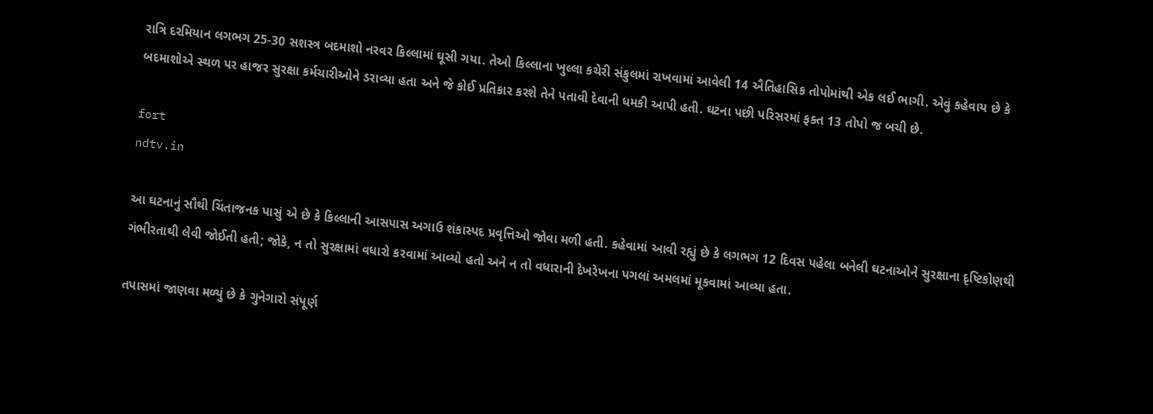રાત્રિ દરમિયાન લગભગ 25-30 સશસ્ત્ર બદમાશો નરવર કિલ્લામાં ઘૂસી ગયા. તેઓ કિલ્લાના ખુલ્લા કચેરી સંકુલમાં રાખવામાં આવેલી 14 ઐતિહાસિક તોપોમાંથી એક લઈ ભાગી. એવું કહેવાય છે કે બદમાશોએ સ્થળ પર હાજર સુરક્ષા કર્મચારીઓને ડરાવ્યા હતા અને જે કોઈ પ્રતિકાર કરશે તેને પતાવી દેવાની ધમકી આપી હતી. ઘટના પછી પરિસરમાં ફક્ત 13 તોપો જ બચી છે.

fort
ndtv.in

આ ઘટનાનું સૌથી ચિંતાજનક પાસું એ છે કે કિલ્લાની આસપાસ અગાઉ શંકાસ્પદ પ્રવૃત્તિઓ જોવા મળી હતી. કહેવામાં આવી રહ્યું છે કે લગભગ 12 દિવસ પહેલા બનેલી ઘટનાઓને સુરક્ષાના દૃષ્ટિકોણથી ગંભીરતાથી લેવી જોઈતી હતી; જોકે, ન તો સુરક્ષામાં વધારો કરવામાં આવ્યો હતો અને ન તો વધારાની દેખરેખના પગલાં અમલમાં મૂકવામાં આવ્યા હતા.

તપાસમાં જાણવા મળ્યું છે કે ગુનેગારો સંપૂર્ણ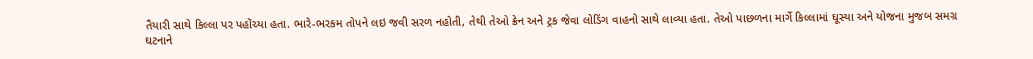તૈયારી સાથે કિલ્લા પર પહોંચ્યા હતા. ભારે-ભરકમ તોપને લઇ જવી સરળ નહોતી, તેથી તેઓ ક્રેન અને ટ્રક જેવા લોડિંગ વાહનો સાથે લાવ્યા હતા. તેઓ પાછળના માર્ગે કિલ્લામાં ઘૂસ્યા અને યોજના મુજબ સમગ્ર ઘટનાને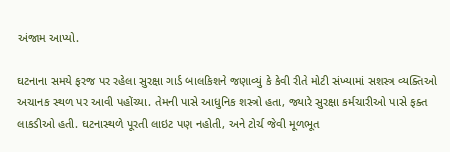અંજામ આપ્યો.

ઘટનાના સમયે ફરજ પર રહેલા સુરક્ષા ગાર્ડ બાલકિશને જણાવ્યું કે કેવી રીતે મોટી સંખ્યામાં સશસ્ત્ર વ્યક્તિઓ અચાનક સ્થળ પર આવી પહોંચ્યા. તેમની પાસે આધુનિક શસ્ત્રો હતા, જ્યારે સુરક્ષા કર્મચારીઓ પાસે ફક્ત લાકડીઓ હતી. ઘટનાસ્થળે પૂરતી લાઇટ પણ નહોતી, અને ટોર્ચ જેવી મૂળભૂત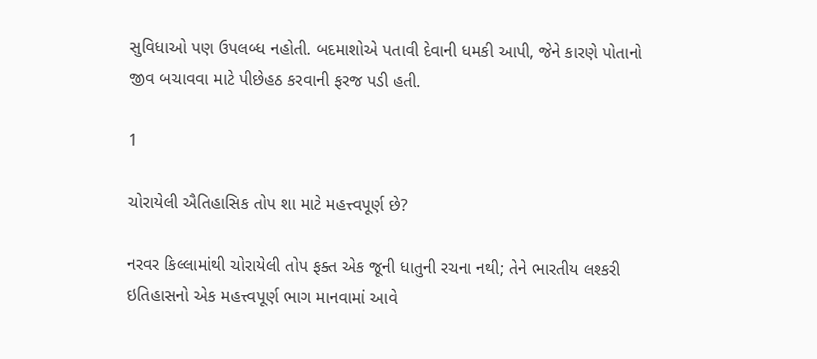સુવિધાઓ પણ ઉપલબ્ધ નહોતી. બદમાશોએ પતાવી દેવાની ધમકી આપી, જેને કારણે પોતાનો જીવ બચાવવા માટે પીછેહઠ કરવાની ફરજ પડી હતી.

1

ચોરાયેલી ઐતિહાસિક તોપ શા માટે મહત્ત્વપૂર્ણ છે?

નરવર કિલ્લામાંથી ચોરાયેલી તોપ ફક્ત એક જૂની ધાતુની રચના નથી; તેને ભારતીય લશ્કરી ઇતિહાસનો એક મહત્ત્વપૂર્ણ ભાગ માનવામાં આવે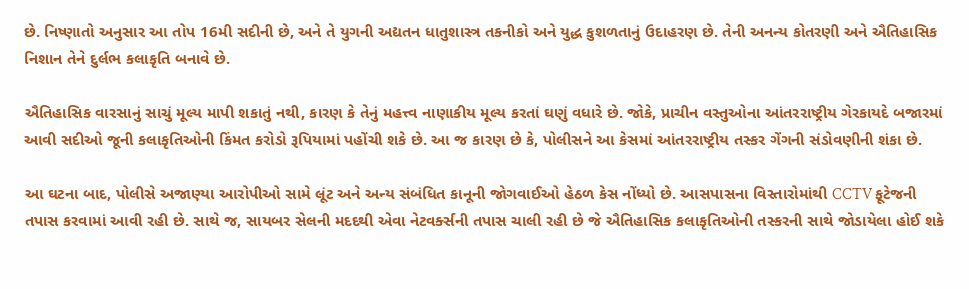છે. નિષ્ણાતો અનુસાર આ તોપ 16મી સદીની છે, અને તે યુગની અદ્યતન ધાતુશાસ્ત્ર તકનીકો અને યુદ્ધ કુશળતાનું ઉદાહરણ છે. તેની અનન્ય કોતરણી અને ઐતિહાસિક નિશાન તેને દુર્લભ કલાકૃતિ બનાવે છે.

ઐતિહાસિક વારસાનું સાચું મૂલ્ય માપી શકાતું નથી, કારણ કે તેનું મહત્ત્વ નાણાકીય મૂલ્ય કરતાં ઘણું વધારે છે. જોકે, પ્રાચીન વસ્તુઓના આંતરરાષ્ટ્રીય ગેરકાયદે બજારમાં આવી સદીઓ જૂની કલાકૃતિઓની કિંમત કરોડો રૂપિયામાં પહોંચી શકે છે. આ જ કારણ છે કે, પોલીસને આ કેસમાં આંતરરાષ્ટ્રીય તસ્કર ગેંગની સંડોવણીની શંકા છે.

આ ઘટના બાદ, પોલીસે અજાણ્યા આરોપીઓ સામે લૂંટ અને અન્ય સંબંધિત કાનૂની જોગવાઈઓ હેઠળ કેસ નોંધ્યો છે. આસપાસના વિસ્તારોમાંથી CCTV ફૂટેજની તપાસ કરવામાં આવી રહી છે. સાથે જ, સાયબર સેલની મદદથી એવા નેટવર્ક્સની તપાસ ચાલી રહી છે જે ઐતિહાસિક કલાકૃતિઓની તસ્કરની સાથે જોડાયેલા હોઈ શકે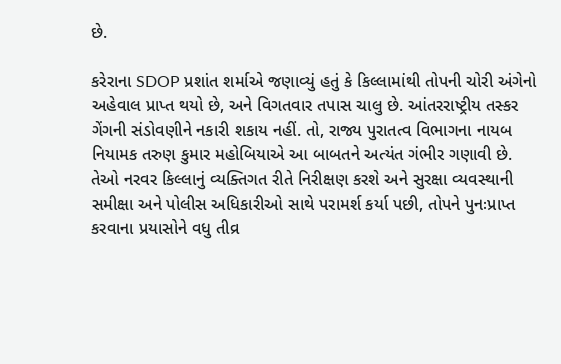છે.

કરેરાના SDOP પ્રશાંત શર્માએ જણાવ્યું હતું કે કિલ્લામાંથી તોપની ચોરી અંગેનો અહેવાલ પ્રાપ્ત થયો છે, અને વિગતવાર તપાસ ચાલુ છે. આંતરરાષ્ટ્રીય તસ્કર ગેંગની સંડોવણીને નકારી શકાય નહીં. તો, રાજ્ય પુરાતત્વ વિભાગના નાયબ નિયામક તરુણ કુમાર મહોબિયાએ આ બાબતને અત્યંત ગંભીર ગણાવી છે. તેઓ નરવર કિલ્લાનું વ્યક્તિગત રીતે નિરીક્ષણ કરશે અને સુરક્ષા વ્યવસ્થાની સમીક્ષા અને પોલીસ અધિકારીઓ સાથે પરામર્શ કર્યા પછી, તોપને પુનઃપ્રાપ્ત કરવાના પ્રયાસોને વધુ તીવ્ર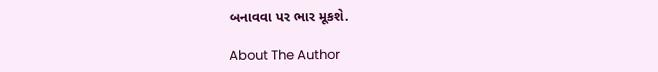બનાવવા પર ભાર મૂકશે.

About The Author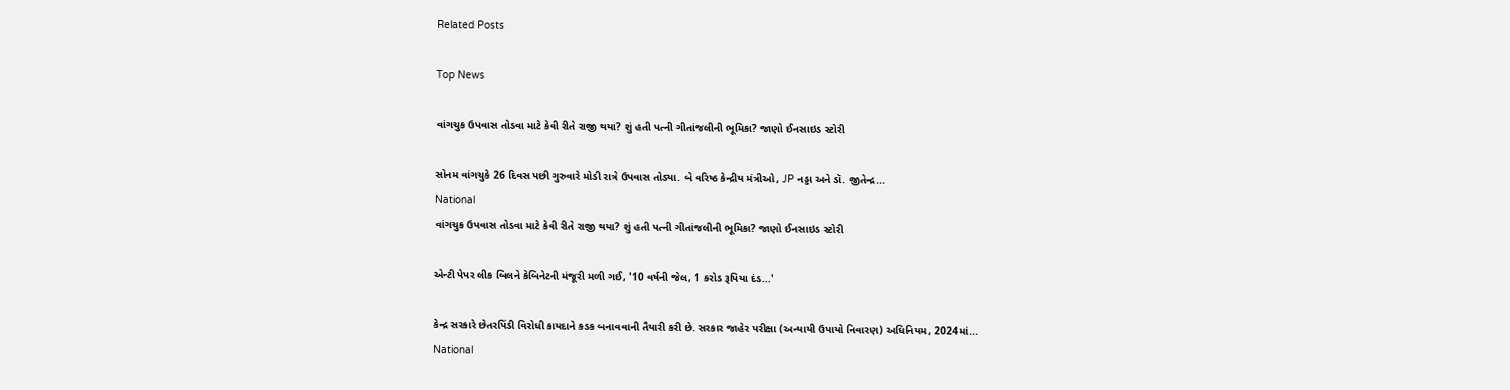Related Posts

Top News

વાંગચુક ઉપવાસ તોડવા માટે કેવી રીતે રાજી થયા? શું હતી પત્ની ગીતાંજલીની ભૂમિકા? જાણો ઈનસાઇડ સ્ટોરી

સોનમ વાંગચુકે 26 દિવસ પછી ગુરુવારે મોડી રાત્રે ઉપવાસ તોડ્યા. બે વરિષ્ઠ કેન્દ્રીય મંત્રીઓ, JP નડ્ડા અને ડૉ. જીતેન્દ્ર...
National
વાંગચુક ઉપવાસ તોડવા માટે કેવી રીતે રાજી થયા? શું હતી પત્ની ગીતાંજલીની ભૂમિકા? જાણો ઈનસાઇડ સ્ટોરી

એન્ટી પેપર લીક બિલને કેબિનેટની મંજૂરી મળી ગઈ, '10 વર્ષની જેલ, 1 કરોડ રૂપિયા દંડ...'

કેન્દ્ર સરકારે છેતરપિંડી વિરોધી કાયદાને કડક બનાવવાની તૈયારી કરી છે. સરકાર જાહેર પરીક્ષા (અન્યાયી ઉપાયો નિવારણ) અધિનિયમ, 2024માં...
National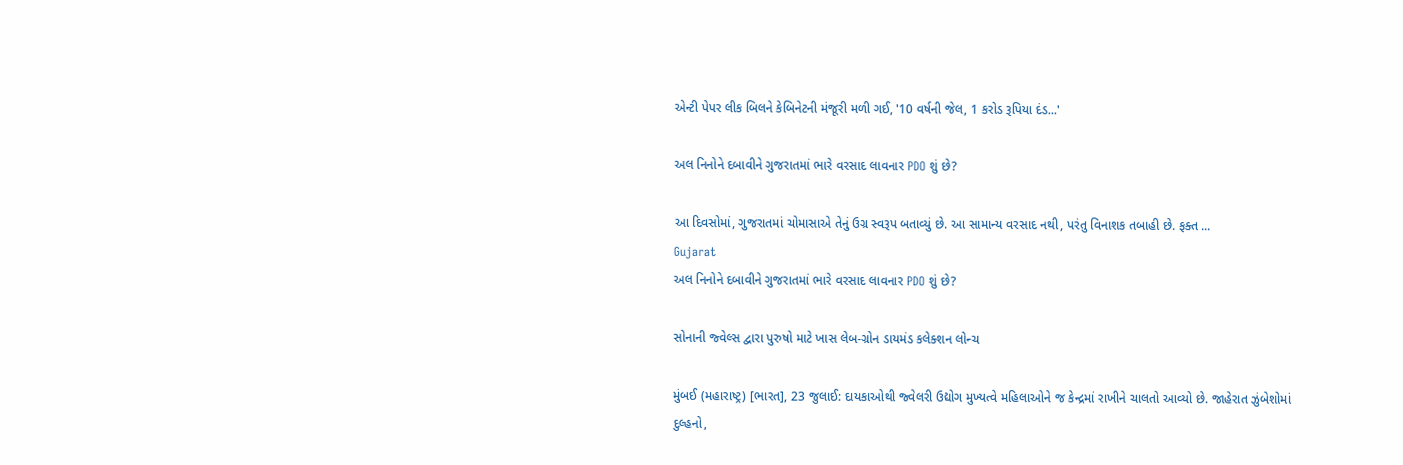એન્ટી પેપર લીક બિલને કેબિનેટની મંજૂરી મળી ગઈ, '10 વર્ષની જેલ, 1 કરોડ રૂપિયા દંડ...'

અલ નિનોને દબાવીને ગુજરાતમાં ભારે વરસાદ લાવનાર PDO શું છે?

આ દિવસોમાં, ગુજરાતમાં ચોમાસાએ તેનું ઉગ્ર સ્વરૂપ બતાવ્યું છે. આ સામાન્ય વરસાદ નથી, પરંતુ વિનાશક તબાહી છે. ફક્ત ...
Gujarat
અલ નિનોને દબાવીને ગુજરાતમાં ભારે વરસાદ લાવનાર PDO શું છે?

સોનાની જ્વેલ્સ દ્વારા પુરુષો માટે ખાસ લેબ-ગ્રોન ડાયમંડ કલેક્શન લોન્ચ

મુંબઈ (મહારાષ્ટ્ર) [ભારત], 23 જુલાઈ: દાયકાઓથી જ્વેલરી ઉદ્યોગ મુખ્યત્વે મહિલાઓને જ કેન્દ્રમાં રાખીને ચાલતો આવ્યો છે. જાહેરાત ઝુંબેશોમાં દુલ્હનો,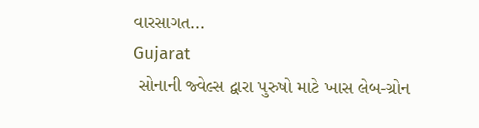વારસાગત...
Gujarat
 સોનાની જ્વેલ્સ દ્વારા પુરુષો માટે ખાસ લેબ-ગ્રોન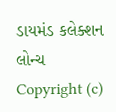ડાયમંડ કલેક્શન લોન્ચ
Copyright (c)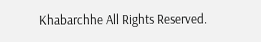Khabarchhe All Rights Reserved.